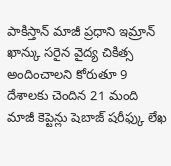పాకిస్తాన్ మాజీ ప్రధాని ఇమ్రాన్ ఖాన్కు సరైన వైద్య చికిత్స అందించాలని కోరుతూ 9 దేశాలకు చెందిన 21 మంది మాజీ కెప్టెన్లు షెబాజ్ షరీఫ్కు లేఖ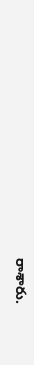రాశారు.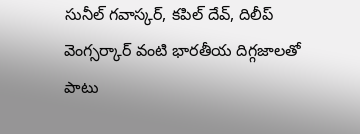సునీల్ గవాస్కర్, కపిల్ దేవ్, దిలీప్ వెంగ్సర్కార్ వంటి భారతీయ దిగ్గజాలతో పాటు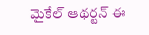మైకేల్ ఆథర్టన్ ఈ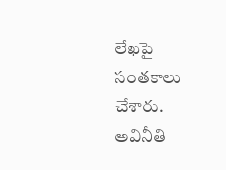లేఖపై సంతకాలు చేశారు.
అవినీతి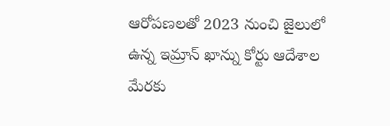ఆరోపణలతో 2023 నుంచి జైలులో ఉన్న ఇమ్రాన్ ఖాన్ను కోర్టు ఆదేశాల మేరకు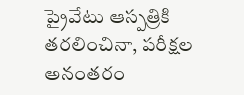ప్రైవేటు ఆస్పత్రికి తరలించినా, పరీక్షల అనంతరం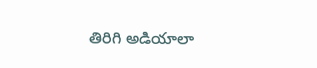తిరిగి అడియాలా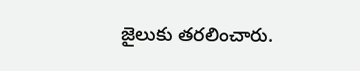జైలుకు తరలించారు.